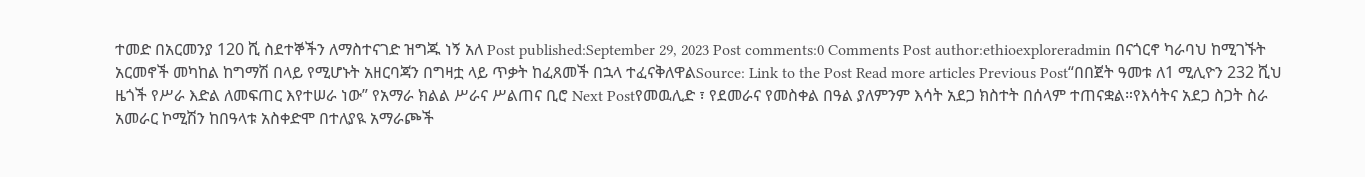ተመድ በአርመንያ 120 ሺ ስደተኞችን ለማስተናገድ ዝግጁ ነኝ አለ Post published:September 29, 2023 Post comments:0 Comments Post author:ethioexploreradmin በናጎርኖ ካራባህ ከሚገኙት አርመኖች መካከል ከግማሽ በላይ የሚሆኑት አዘርባጃን በግዛቷ ላይ ጥቃት ከፈጸመች በኋላ ተፈናቅለዋልSource: Link to the Post Read more articles Previous Post“በበጀት ዓመቱ ለ1 ሚሊዮን 232 ሺህ ዜጎች የሥራ እድል ለመፍጠር እየተሠራ ነው” የአማራ ክልል ሥራና ሥልጠና ቢሮ Next Postየመዉሊድ ፣ የደመራና የመስቀል በዓል ያለምንም እሳት አደጋ ክስተት በሰላም ተጠናቋል።የእሳትና አደጋ ስጋት ስራ አመራር ኮሚሽን ከበዓላቱ አስቀድሞ በተለያዪ አማራጮች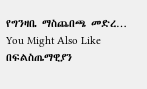የግንዛቤ ማስጨበጫ መድረ… You Might Also Like በፍልስጤማዊያን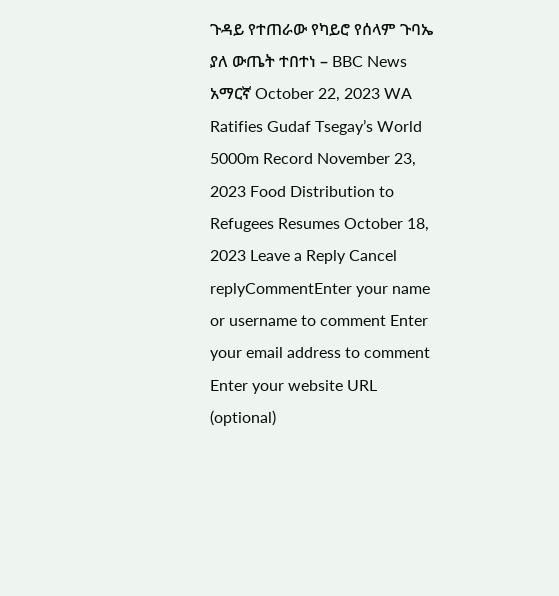ጉዳይ የተጠራው የካይሮ የሰላም ጉባኤ ያለ ውጤት ተበተነ – BBC News አማርኛ October 22, 2023 WA Ratifies Gudaf Tsegay’s World 5000m Record November 23, 2023 Food Distribution to Refugees Resumes October 18, 2023 Leave a Reply Cancel replyCommentEnter your name or username to comment Enter your email address to comment Enter your website URL (optional)